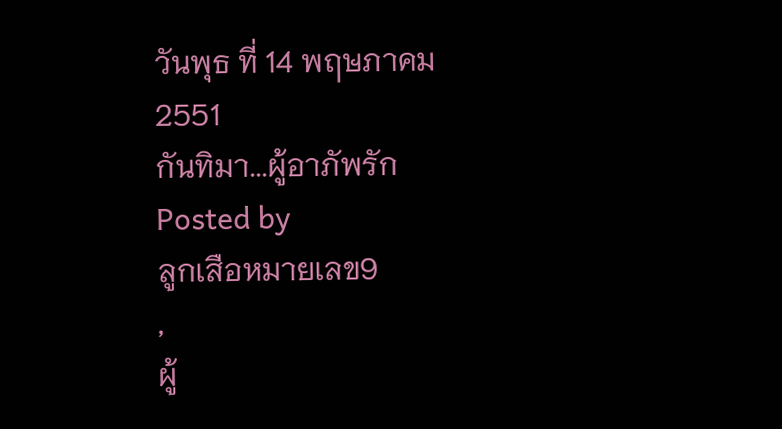วันพุธ ที่ 14 พฤษภาคม 2551
กันทิมา...ผู้อาภัพรัก
Posted by
ลูกเสือหมายเลข9
,
ผู้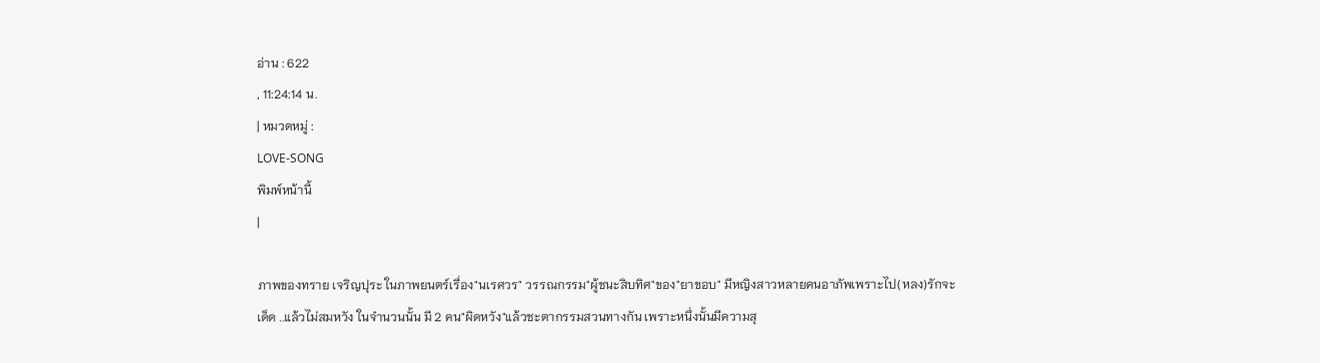อ่าน : 622
, 11:24:14 น.
| หมวดหมู่ :
LOVE-SONG
พิมพ์หน้านี้
|

ภาพของทราย เจริญปุระ ในภาพยนตร์เรื่อง"นเรศวร" วรรณกรรม"ผู้ชนะสิบทิศ"ของ"ยาขอบ" มีหญิงสาวหลายคนอาภัพเพราะไป(หลง)รักจะเด็ด ..แล้วไม่สมหวัง ในจำนวนนั้น มี 2 คน"ผิดหวัง"แล้วชะตากรรมสวนทางกัน เพราะหนึ่งนั้นมีความสุ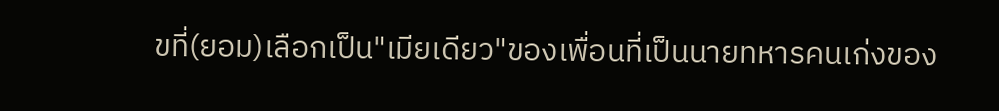ขที่(ยอม)เลือกเป็น"เมียเดียว"ของเพื่อนที่เป็นนายทหารคนเก่งของ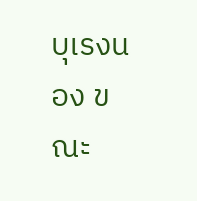บุเรงนอง ขณะ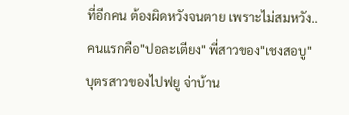ที่อีกคน ต้องผิดหวังจนตาย เพราะไม่สมหวัง.. คนแรกคือ"ปอละเตียง" พี่สาวของ"เชงสอบู" บุตรสาวของไปฟยู จ่าบ้าน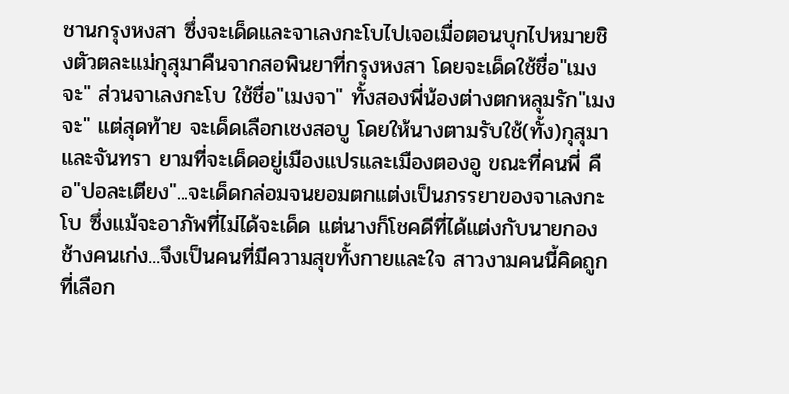ชานกรุงหงสา ซึ่งจะเด็ดและจาเลงกะโบไปเจอเมื่อตอนบุกไปหมายชิงตัวตละแม่กุสุมาคืนจากสอพินยาที่กรุงหงสา โดยจะเด็ดใช้ชื่อ"เมงจะ" ส่วนจาเลงกะโบ ใช้ชื่อ"เมงจา" ทั้งสองพี่น้องต่างตกหลุมรัก"เมงจะ" แต่สุดท้าย จะเด็ดเลือกเชงสอบู โดยให้นางตามรับใช้(ทั้ง)กุสุมาและจันทรา ยามที่จะเด็ดอยู่เมืองแปรและเมืองตองอู ขณะที่คนพี่ คือ"ปอละเตียง"...จะเด็ดกล่อมจนยอมตกแต่งเป็นภรรยาของจาเลงกะโบ ซึ่งแม้จะอาภัพที่ไม่ได้จะเด็ด แต่นางก็โชคดีที่ได้แต่งกับนายกองช้างคนเก่ง...จึงเป็นคนที่มีความสุขทั้งกายและใจ สาวงามคนนี้คิดถูกที่เลือก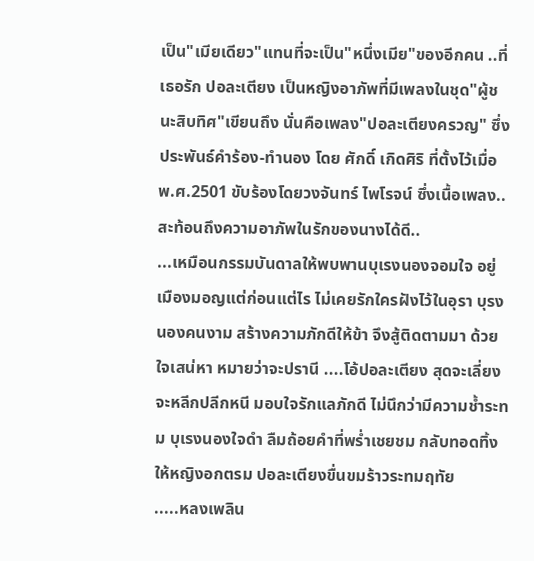เป็น"เมียเดียว"แทนที่จะเป็น"หนึ่งเมีย"ของอีกคน ..ที่เธอรัก ปอละเตียง เป็นหญิงอาภัพที่มีเพลงในชุด"ผู้ชนะสิบทิศ"เขียนถึง นั่นคือเพลง"ปอละเตียงครวญ" ซึ่งประพันธ์คำร้อง-ทำนอง โดย ศักดิ์ เกิดศิริ ที่ตั้งไว้เมื่อ พ.ศ.2501 ขับร้องโดยวงจันทร์ ไพโรจน์ ซึ่งเนื้อเพลง..สะท้อนถึงความอาภัพในรักของนางได้ดี..
...เหมือนกรรมบันดาลให้พบพานบุเรงนองจอมใจ อยู่เมืองมอญแต่ก่อนแต่ไร ไม่เคยรักใครฝังไว้ในอุรา บุรงนองคนงาม สร้างความภักดีให้ข้า จึงสู้ติดตามมา ด้วยใจเสน่หา หมายว่าจะปรานี ....โอ้ปอละเตียง สุดจะเลี่ยงจะหลีกปลีกหนี มอบใจรักแลภักดี ไม่นึกว่ามีความช้ำระทม บุเรงนองใจดำ ลืมถ้อยคำที่พร่ำเชยชม กลับทอดทิ้งให้หญิงอกตรม ปอละเตียงขื่นขมร้าวระทมฤทัย
.....หลงเพลิน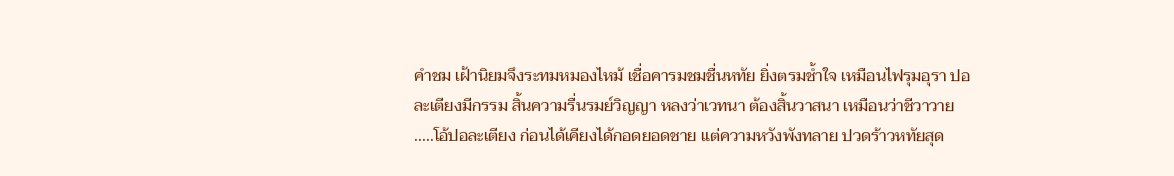คำชม เฝ้านิยมจึงระทมหมองไหม้ เชื่อคารมชมชื่นหทัย ยิ่งตรมช้ำใจ เหมือนไฟรุมอุรา ปอละเตียงมีกรรม สิ้นความรื่นรมย์วิญญา หลงว่าเวทนา ต้องสิ้นวาสนา เหมือนว่าชีวาวาย
.....โอ้ปอละเตียง ก่อนได้เคียงได้กอดยอดชาย แต่ความหวังพังทลาย ปวดร้าวหทัยสุด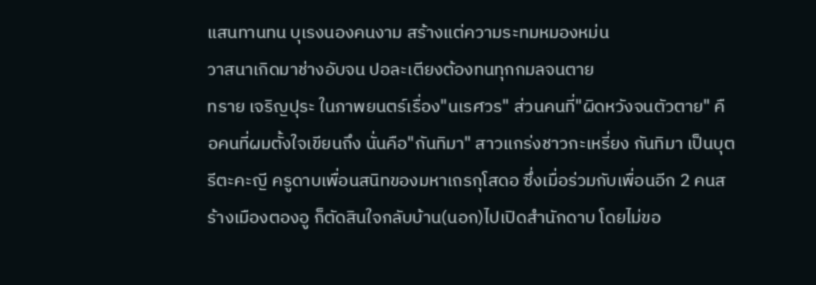แสนทานทน บุเรงนองคนงาม สร้างแต่ความระทมหมองหม่น
วาสนาเกิดมาช่างอับจน ปอละเตียงต้องทนทุกกมลจนตาย
ทราย เจริญปุระ ในภาพยนตร์เรื่อง"นเรศวร" ส่วนคนที่"ผิดหวังจนตัวตาย" คือคนที่ผมตั้งใจเขียนถึง นั่นคือ"กันทิมา" สาวแกร่งชาวกะเหรี่ยง กันทิมา เป็นบุตรีตะคะญี ครูดาบเพื่อนสนิทของมหาเถรกุโสดอ ซึ่งเมื่อร่วมกับเพื่อนอีก 2 คนสร้างเมืองตองอู ก็ตัดสินใจกลับบ้าน(นอก)ไปเปิดสำนักดาบ โดยไม่ขอ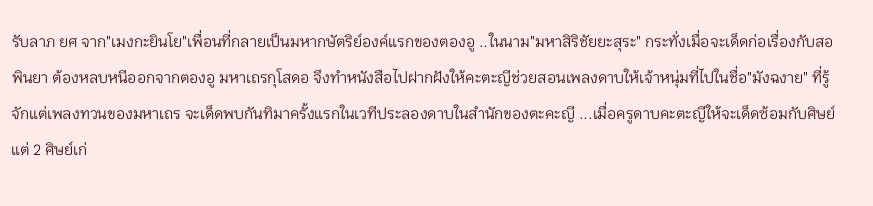รับลาภ ยศ จาก"เมงกะยินโย"เพื่อนที่กลายเป็นมหากษัตริย์องค์แรกของตองอู ..ในนาม"มหาสิริชัยยะสุระ" กระทั่งเมื่อจะเด็ดก่อเรื่องกับสอพินยา ต้องหลบหนีออกจากตองอู มหาเถรกุโสดอ จึงทำหนังสือไปฝากฝังให้คะตะญีช่วยสอนเพลงดาบให้เจ้าหนุ่มที่ไปในชื่อ"มังฉงาย" ที่รู้จักแต่เพลงทวนของมหาเถร จะเด็ดพบกันทิมาครั้งแรกในเวทีประลองดาบในสำนักของตะคะญี ...เมื่อครูดาบคะตะญีให้จะเด็ดซ้อมกับศิษย์ แต่ 2 ศิษย์เก่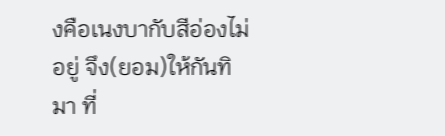งคือเนงบากับสีอ่องไม่อยู่ จึง(ยอม)ให้กันทิมา ที่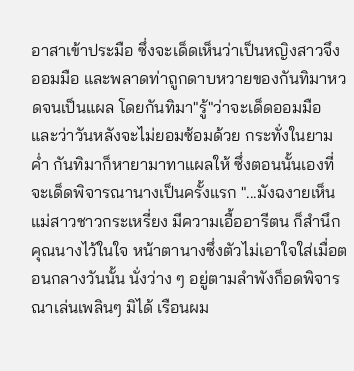อาสาเข้าประมือ ซึ่งจะเด็ดเห็นว่าเป็นหญิงสาวจึงออมมือ และพลาดท่าถูกดาบหวายของกันทิมาหวดจนเป็นแผล โดยกันทิมา"รู้"ว่าจะเด็ดออมมือ และว่าวันหลังจะไม่ยอมซ้อมด้วย กระทั่งในยามค่ำ กันทิมาก็หายามาทาแผลให้ ซึ่งตอนนั้นเองที่จะเด็ดพิจารณานางเป็นครั้งแรก "...มังฉงายเห็นแม่สาวชาวกระเหรี่ยง มีความเอื้ออารีตน ก็สำนึกคุณนางไว้ในใจ หน้าตานางซึ่งตัวไม่เอาใจใส่เมื่อตอนกลางวันนั้น นั่งว่าง ๆ อยู่ตามลำพังก็อดพิจารณาเล่นเพลินๆ มิได้ เรือนผม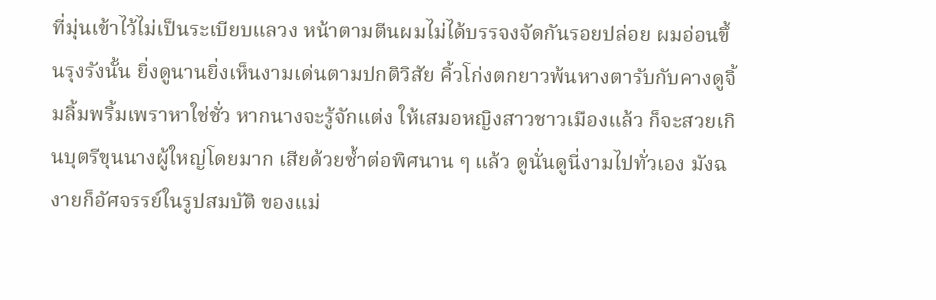ที่มุ่นเข้าไว้ไม่เป็นระเบียบแลวง หน้าตามตีนผมไม่ได้บรรจงจัดกันรอยปล่อย ผมอ่อนขึ้นรุงรังนั้น ยิ่งดูนานยิ่งเห็นงามเด่นตามปกติวิสัย คิ้วโก่งตกยาวพ้นหางตารับกับคางดูจิ้มลิ้มพริ้มเพราหาใช่ชั่ว หากนางจะรู้จักแต่ง ให้เสมอหญิงสาวชาวเมืองแล้ว ก็จะสวยเกินบุตรีขุนนางผู้ใหญ่โดยมาก เสียด้วยซ้ำต่อพิศนาน ๆ แล้ว ดูนั่นดูนี่งามไปทั่วเอง มังฉงายก็อัศจรรย์ในรูปสมบัติ ของแม่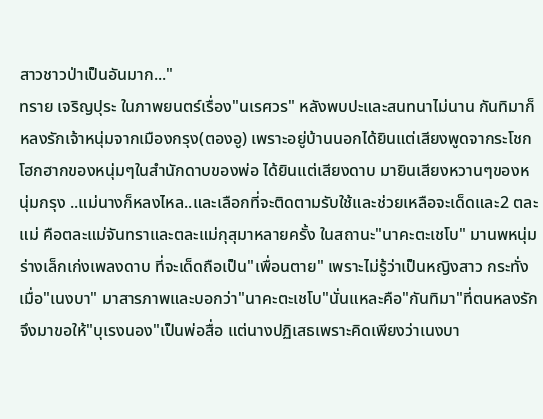สาวชาวป่าเป็นอันมาก..."
ทราย เจริญปุระ ในภาพยนตร์เรื่อง"นเรศวร" หลังพบปะและสนทนาไม่นาน กันทิมาก็หลงรักเจ้าหนุ่มจากเมืองกรุง(ตองอู) เพราะอยู่บ้านนอกได้ยินแต่เสียงพูดจากระโชกโฮกฮากของหนุ่มๆในสำนักดาบของพ่อ ได้ยินแต่เสียงดาบ มายินเสียงหวานๆของหนุ่มกรุง ..แม่นางก็หลงไหล..และเลือกที่จะติดตามรับใช้และช่วยเหลือจะเด็ดและ2 ตละแม่ คือตละแม่จันทราและตละแม่กุสุมาหลายครั้ง ในสถานะ"นาคะตะเชโบ" มานพหนุ่มร่างเล็กเก่งเพลงดาบ ที่จะเด็ดถือเป็น"เพื่อนตาย" เพราะไม่รู้ว่าเป็นหญิงสาว กระทั่งเมื่อ"เนงบา" มาสารภาพและบอกว่า"นาคะตะเชโบ"นั่นแหละคือ"กันทิมา"ที่ตนหลงรัก จึงมาขอให้"บุเรงนอง"เป็นพ่อสื่อ แต่นางปฏิเสธเพราะคิดเพียงว่าเนงบา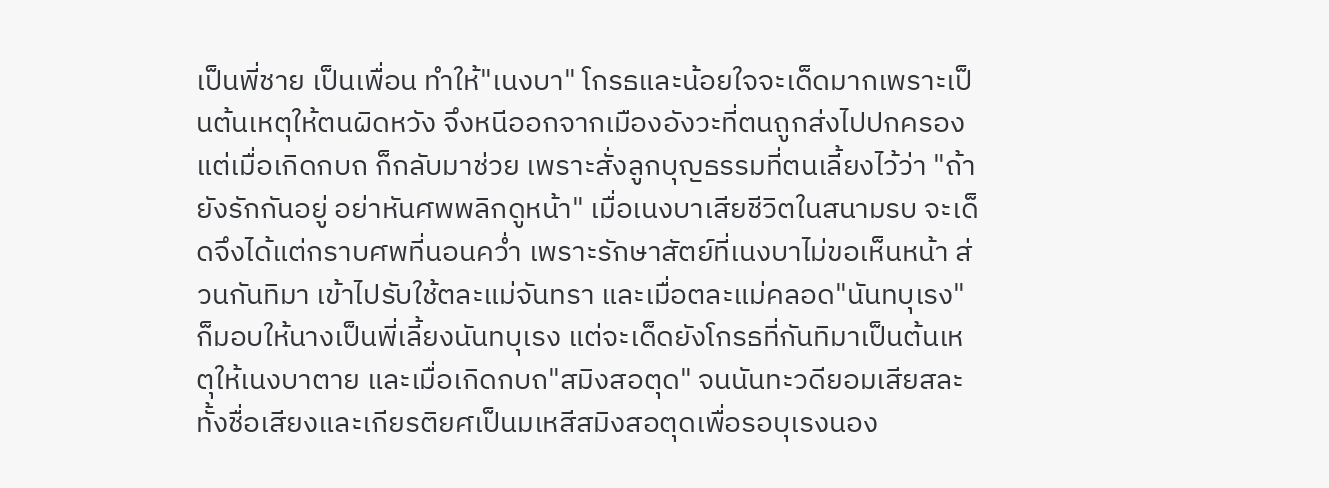เป็นพี่ชาย เป็นเพื่อน ทำให้"เนงบา" โกรธและน้อยใจจะเด็ดมากเพราะเป็นต้นเหตุให้ตนผิดหวัง จึงหนีออกจากเมืองอังวะที่ตนถูกส่งไปปกครอง แต่เมื่อเกิดกบถ ก็กลับมาช่วย เพราะสั่งลูกบุญธรรมที่ตนเลี้ยงไว้ว่า "ถ้ายังรักกันอยู่ อย่าหันศพพลิกดูหน้า" เมื่อเนงบาเสียชีวิตในสนามรบ จะเด็ดจึงได้แต่กราบศพที่นอนคว่ำ เพราะรักษาสัตย์ที่เนงบาไม่ขอเห็นหน้า ส่วนกันทิมา เข้าไปรับใช้ตละแม่จันทรา และเมื่อตละแม่คลอด"นันทบุเรง" ก็มอบให้นางเป็นพี่เลี้ยงนันทบุเรง แต่จะเด็ดยังโกรธที่กันทิมาเป็นต้นเหตุให้เนงบาตาย และเมื่อเกิดกบถ"สมิงสอตุด" จนนันทะวดียอมเสียสละทั้งชื่อเสียงและเกียรติยศเป็นมเหสีสมิงสอตุดเพื่อรอบุเรงนอง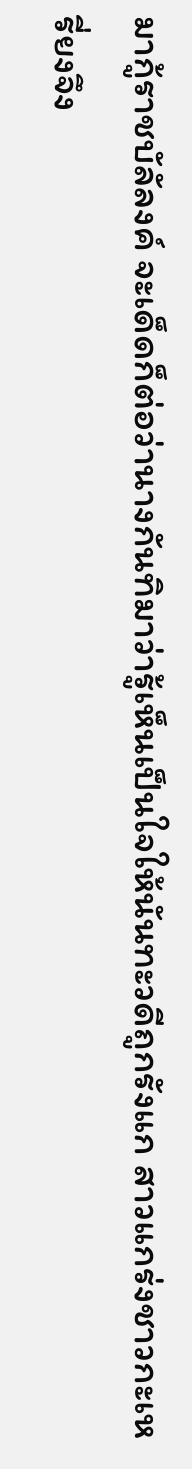มากู้ราชบัลัลงค์ จะเด็ดก็ต่อว่านางกันทิมาว่ารู้เห็นเป็นใจให้นันทะวดีถูกรังแก สาวแกร่งชาวกะเหรี่ยงจึง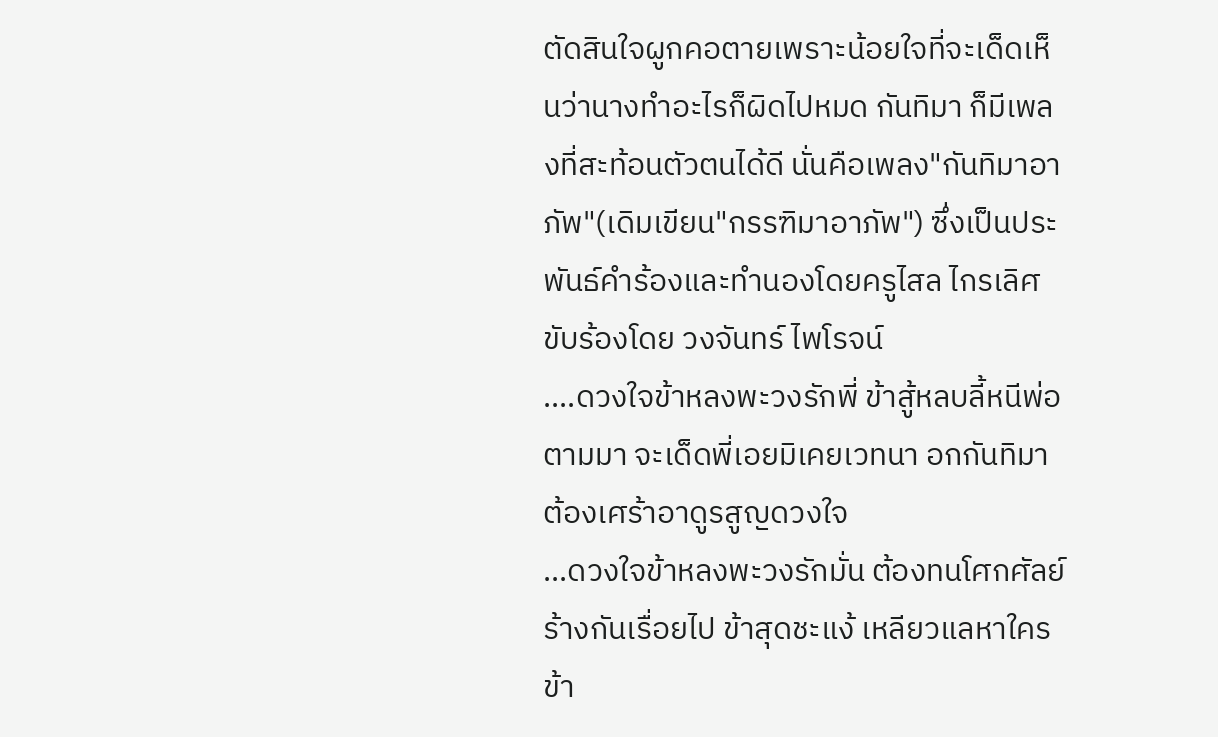ตัดสินใจผูกคอตายเพราะน้อยใจที่จะเด็ดเห็นว่านางทำอะไรก็ผิดไปหมด กันทิมา ก็มีเพลงที่สะท้อนตัวตนได้ดี นั่นคือเพลง"กันทิมาอาภัพ"(เดิมเขียน"กรรฑิมาอาภัพ") ซึ่งเป็นประพันธ์คำร้องและทำนองโดยครูไสล ไกรเลิศ ขับร้องโดย วงจันทร์ ไพโรจน์
....ดวงใจข้าหลงพะวงรักพี่ ข้าสู้หลบลี้หนีพ่อตามมา จะเด็ดพี่เอยมิเคยเวทนา อกกันทิมาต้องเศร้าอาดูรสูญดวงใจ
...ดวงใจข้าหลงพะวงรักมั่น ต้องทนโศกศัลย์ร้างกันเรื่อยไป ข้าสุดชะแง้ เหลียวแลหาใคร ข้า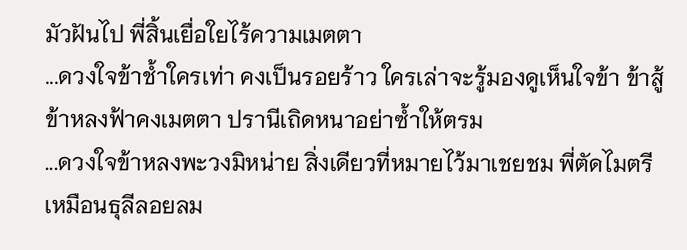มัวฝันไป พี่สิ้นเยื่อใยไร้ความเมตตา
...ดวงใจข้าช้ำใครเท่า คงเป็นรอยร้าว ใครเล่าจะรู้มองดูเห็นใจข้า ข้าสู้ข้าหลงฟ้าคงเมตตา ปรานีเถิดหนาอย่าซ้ำให้ตรม
...ดวงใจข้าหลงพะวงมิหน่าย สิ่งเดียวที่หมายไว้มาเชยชม พี่ตัดไมตรี เหมือนธุลีลอยลม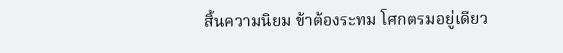สิ้นความนิยม ข้าต้องระทม โศกตรมอยู่เดียว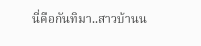นี่คือกันทิมา..สาวบ้านน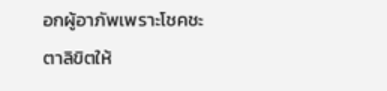อกผู้อาภัพเพราะโชคชะตาลิขิตให้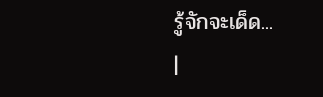รู้จักจะเด็ด...
|